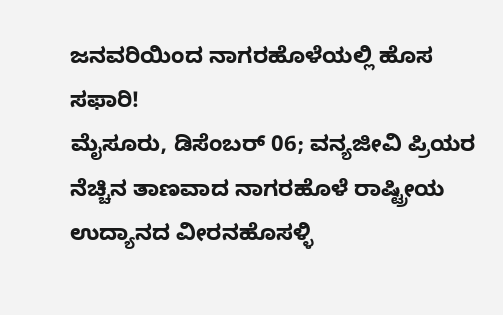ಜನವರಿಯಿಂದ ನಾಗರಹೊಳೆಯಲ್ಲಿ ಹೊಸ ಸಫಾರಿ!
ಮೈಸೂರು, ಡಿಸೆಂಬರ್ 06; ವನ್ಯಜೀವಿ ಪ್ರಿಯರ ನೆಚ್ಚಿನ ತಾಣವಾದ ನಾಗರಹೊಳೆ ರಾಷ್ಟ್ರೀಯ ಉದ್ಯಾನದ ವೀರನಹೊಸಳ್ಳಿ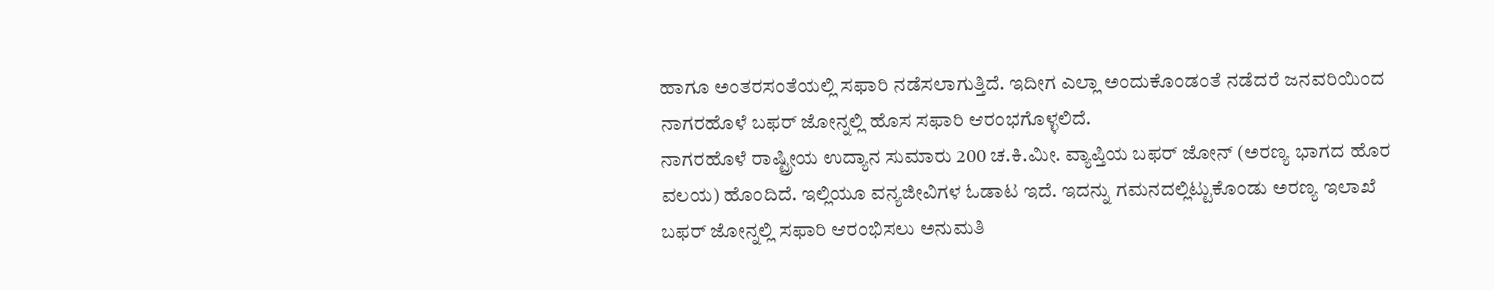ಹಾಗೂ ಅಂತರಸಂತೆಯಲ್ಲಿ ಸಫಾರಿ ನಡೆಸಲಾಗುತ್ತಿದೆ. ಇದೀಗ ಎಲ್ಲಾ ಅಂದುಕೊಂಡಂತೆ ನಡೆದರೆ ಜನವರಿಯಿಂದ ನಾಗರಹೊಳೆ ಬಫರ್ ಜೋನ್ನಲ್ಲಿ ಹೊಸ ಸಫಾರಿ ಆರಂಭಗೊಳ್ಳಲಿದೆ.
ನಾಗರಹೊಳೆ ರಾಷ್ಟ್ರೀಯ ಉದ್ಯಾನ ಸುಮಾರು 200 ಚ.ಕಿ.ಮೀ. ವ್ಯಾಪ್ತಿಯ ಬಫರ್ ಜೋನ್ (ಅರಣ್ಯ ಭಾಗದ ಹೊರ ವಲಯ) ಹೊಂದಿದೆ. ಇಲ್ಲಿಯೂ ವನ್ಯಜೀವಿಗಳ ಓಡಾಟ ಇದೆ. ಇದನ್ನು ಗಮನದಲ್ಲಿಟ್ಟುಕೊಂಡು ಅರಣ್ಯ ಇಲಾಖೆ ಬಫರ್ ಜೋನ್ನಲ್ಲಿ ಸಫಾರಿ ಆರಂಭಿಸಲು ಅನುಮತಿ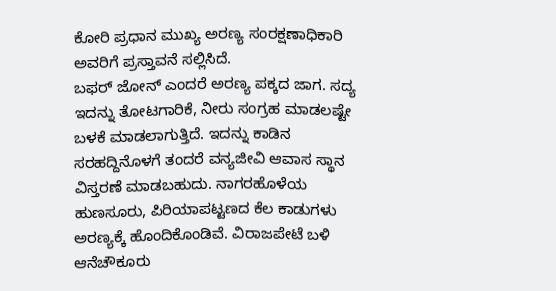ಕೋರಿ ಪ್ರಧಾನ ಮುಖ್ಯ ಅರಣ್ಯ ಸಂರಕ್ಷಣಾಧಿಕಾರಿ ಅವರಿಗೆ ಪ್ರಸ್ತಾವನೆ ಸಲ್ಲಿಸಿದೆ.
ಬಫರ್ ಜೋನ್ ಎಂದರೆ ಅರಣ್ಯ ಪಕ್ಕದ ಜಾಗ. ಸದ್ಯ ಇದನ್ನು ತೋಟಗಾರಿಕೆ, ನೀರು ಸಂಗ್ರಹ ಮಾಡಲಷ್ಟೇ ಬಳಕೆ ಮಾಡಲಾಗುತ್ತಿದೆ. ಇದನ್ನು ಕಾಡಿನ ಸರಹದ್ದಿನೊಳಗೆ ತಂದರೆ ವನ್ಯಜೀವಿ ಆವಾಸ ಸ್ಥಾನ ವಿಸ್ತರಣೆ ಮಾಡಬಹುದು. ನಾಗರಹೊಳೆಯ ಹುಣಸೂರು, ಪಿರಿಯಾಪಟ್ಟಣದ ಕೆಲ ಕಾಡುಗಳು ಅರಣ್ಯಕ್ಕೆ ಹೊಂದಿಕೊಂಡಿವೆ. ವಿರಾಜಪೇಟೆ ಬಳಿ ಆನೆಚೌಕೂರು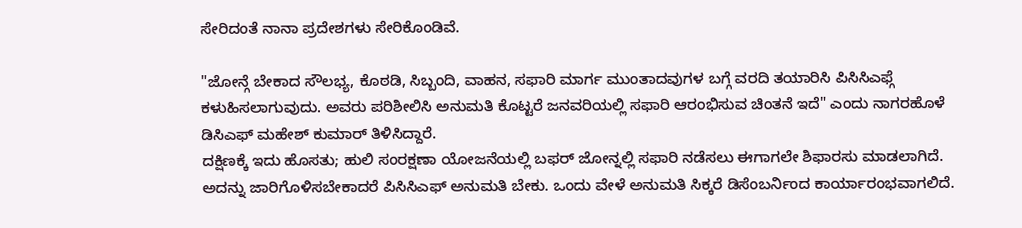ಸೇರಿದಂತೆ ನಾನಾ ಪ್ರದೇಶಗಳು ಸೇರಿಕೊಂಡಿವೆ.

"ಜೋನ್ಗೆ ಬೇಕಾದ ಸೌಲಭ್ಯ, ಕೊಠಡಿ, ಸಿಬ್ಬಂದಿ, ವಾಹನ, ಸಫಾರಿ ಮಾರ್ಗ ಮುಂತಾದವುಗಳ ಬಗ್ಗೆ ವರದಿ ತಯಾರಿಸಿ ಪಿಸಿಸಿಎಫ್ಗೆ ಕಳುಹಿಸಲಾಗುವುದು. ಅವರು ಪರಿಶೀಲಿಸಿ ಅನುಮತಿ ಕೊಟ್ಟರೆ ಜನವರಿಯಲ್ಲಿ ಸಫಾರಿ ಆರಂಭಿಸುವ ಚಿಂತನೆ ಇದೆ" ಎಂದು ನಾಗರಹೊಳೆ ಡಿಸಿಎಫ್ ಮಹೇಶ್ ಕುಮಾರ್ ತಿಳಿಸಿದ್ದಾರೆ.
ದಕ್ಷಿಣಕ್ಕೆ ಇದು ಹೊಸತು; ಹುಲಿ ಸಂರಕ್ಷಣಾ ಯೋಜನೆಯಲ್ಲಿ ಬಫರ್ ಜೋನ್ನಲ್ಲಿ ಸಫಾರಿ ನಡೆಸಲು ಈಗಾಗಲೇ ಶಿಫಾರಸು ಮಾಡಲಾಗಿದೆ. ಅದನ್ನು ಜಾರಿಗೊಳಿಸಬೇಕಾದರೆ ಪಿಸಿಸಿಎಫ್ ಅನುಮತಿ ಬೇಕು. ಒಂದು ವೇಳೆ ಅನುಮತಿ ಸಿಕ್ಕರೆ ಡಿಸೆಂಬರ್ನಿಂದ ಕಾರ್ಯಾರಂಭವಾಗಲಿದೆ.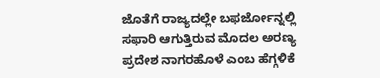ಜೊತೆಗೆ ರಾಜ್ಯದಲ್ಲೇ ಬಫರ್ಜೋನ್ನಲ್ಲಿ ಸಫಾರಿ ಆಗುತ್ತಿರುವ ಮೊದಲ ಅರಣ್ಯ ಪ್ರದೇಶ ನಾಗರಹೊಳೆ ಎಂಬ ಹೆಗ್ಗಳಿಕೆ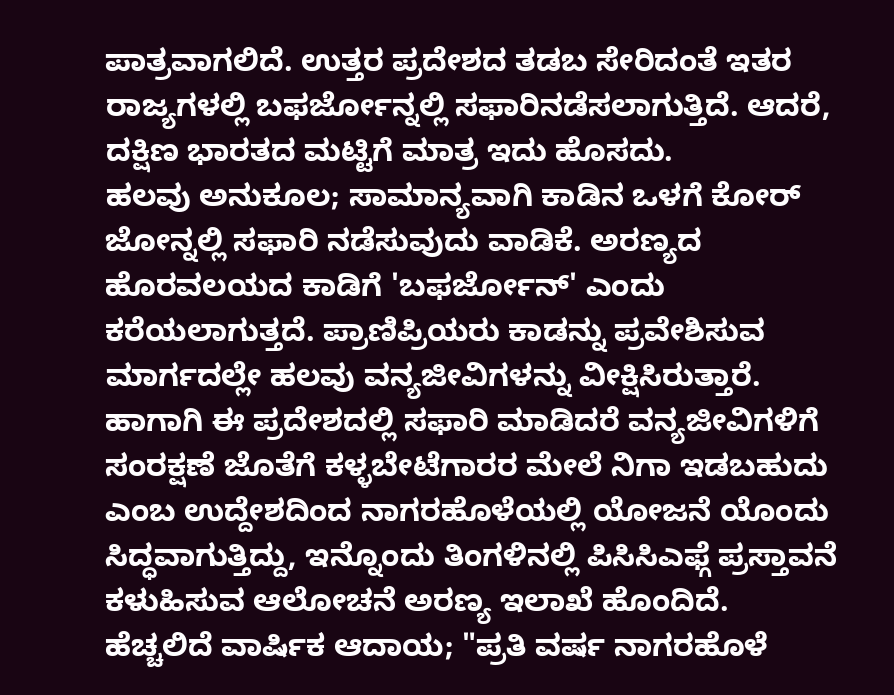ಪಾತ್ರವಾಗಲಿದೆ. ಉತ್ತರ ಪ್ರದೇಶದ ತಡಬ ಸೇರಿದಂತೆ ಇತರ ರಾಜ್ಯಗಳಲ್ಲಿ ಬಫರ್ಜೋನ್ನಲ್ಲಿ ಸಫಾರಿನಡೆಸಲಾಗುತ್ತಿದೆ. ಆದರೆ, ದಕ್ಷಿಣ ಭಾರತದ ಮಟ್ಟಿಗೆ ಮಾತ್ರ ಇದು ಹೊಸದು.
ಹಲವು ಅನುಕೂಲ; ಸಾಮಾನ್ಯವಾಗಿ ಕಾಡಿನ ಒಳಗೆ ಕೋರ್ ಜೋನ್ನಲ್ಲಿ ಸಫಾರಿ ನಡೆಸುವುದು ವಾಡಿಕೆ. ಅರಣ್ಯದ ಹೊರವಲಯದ ಕಾಡಿಗೆ 'ಬಫರ್ಜೋನ್' ಎಂದು ಕರೆಯಲಾಗುತ್ತದೆ. ಪ್ರಾಣಿಪ್ರಿಯರು ಕಾಡನ್ನು ಪ್ರವೇಶಿಸುವ ಮಾರ್ಗದಲ್ಲೇ ಹಲವು ವನ್ಯಜೀವಿಗಳನ್ನು ವೀಕ್ಷಿಸಿರುತ್ತಾರೆ. ಹಾಗಾಗಿ ಈ ಪ್ರದೇಶದಲ್ಲಿ ಸಫಾರಿ ಮಾಡಿದರೆ ವನ್ಯಜೀವಿಗಳಿಗೆ ಸಂರಕ್ಷಣೆ ಜೊತೆಗೆ ಕಳ್ಳಬೇಟೆಗಾರರ ಮೇಲೆ ನಿಗಾ ಇಡಬಹುದು ಎಂಬ ಉದ್ದೇಶದಿಂದ ನಾಗರಹೊಳೆಯಲ್ಲಿ ಯೋಜನೆ ಯೊಂದು ಸಿದ್ಧವಾಗುತ್ತಿದ್ದು, ಇನ್ನೊಂದು ತಿಂಗಳಿನಲ್ಲಿ ಪಿಸಿಸಿಎಫ್ಗೆ ಪ್ರಸ್ತಾವನೆ ಕಳುಹಿಸುವ ಆಲೋಚನೆ ಅರಣ್ಯ ಇಲಾಖೆ ಹೊಂದಿದೆ.
ಹೆಚ್ಚಲಿದೆ ವಾರ್ಷಿಕ ಆದಾಯ; "ಪ್ರತಿ ವರ್ಷ ನಾಗರಹೊಳೆ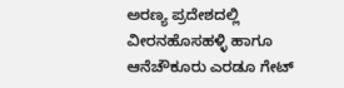ಅರಣ್ಯ ಪ್ರದೇಶದಲ್ಲಿ ವೀರನಹೊಸಹಳ್ಳಿ ಹಾಗೂ ಆನೆಚೌಕೂರು ಎರಡೂ ಗೇಟ್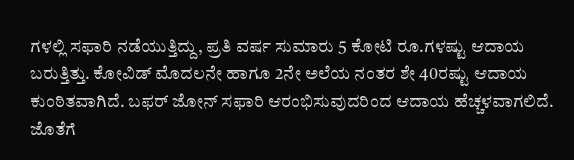ಗಳಲ್ಲಿ ಸಫಾರಿ ನಡೆಯುತ್ತಿದ್ದು, ಪ್ರತಿ ವರ್ಷ ಸುಮಾರು 5 ಕೋಟಿ ರೂ.ಗಳಷ್ಟು ಆದಾಯ ಬರುತ್ತಿತ್ತು. ಕೋವಿಡ್ ಮೊದಲನೇ ಹಾಗೂ 2ನೇ ಅಲೆಯ ನಂತರ ಶೇ 40ರಷ್ಟು ಆದಾಯ ಕುಂಠಿತವಾಗಿದೆ. ಬಫರ್ ಜೋನ್ ಸಫಾರಿ ಆರಂಭಿಸುವುದರಿಂದ ಆದಾಯ ಹೆಚ್ಚಳವಾಗಲಿದೆ. ಜೊತೆಗೆ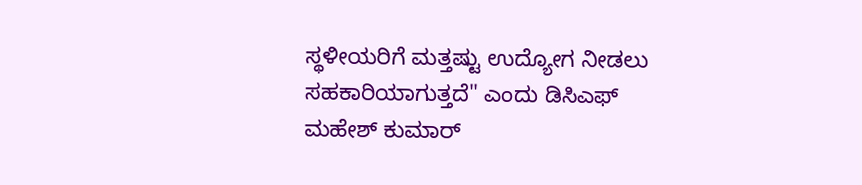ಸ್ಥಳೀಯರಿಗೆ ಮತ್ತಷ್ಟು ಉದ್ಯೋಗ ನೀಡಲು ಸಹಕಾರಿಯಾಗುತ್ತದೆ" ಎಂದು ಡಿಸಿಎಫ್ ಮಹೇಶ್ ಕುಮಾರ್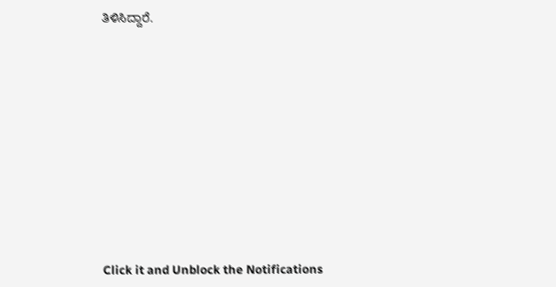ತಿಳಿಸಿದ್ದಾರೆ.












Click it and Unblock the Notifications